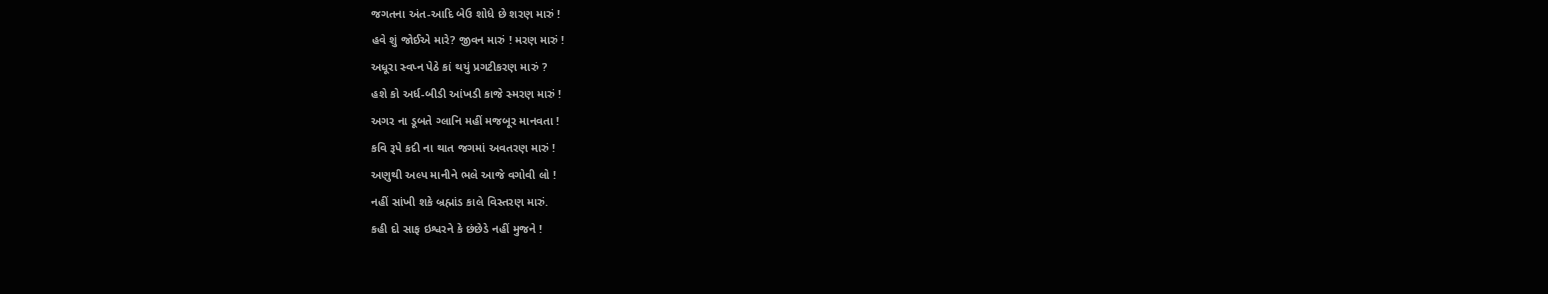જગતના અંત-આદિ બેઉ શોધે છે શરણ મારું !
હવે શું જોઈએ મારે? જીવન મારું ! મરણ મારું !
અધૂરા સ્વપ્ન પેઠે કાં થયું પ્રગટીકરણ મારું ?
હશે કો અર્ધ-બીડી આંખડી કાજે સ્મરણ મારું !
અગર ના ડૂબતે ગ્લાનિ મહીં મજબૂર માનવતા !
કવિ રૂપે કદી ના થાત જગમાં અવતરણ મારું !
અણુથી અલ્પ માનીને ભલે આજે વગોવી લો !
નહીં સાંખી શકે બ્રહ્માંડ કાલે વિસ્તરણ મારું.
કહી દો સાફ ઇશ્વરને કે છંછેડે નહીં મુજને !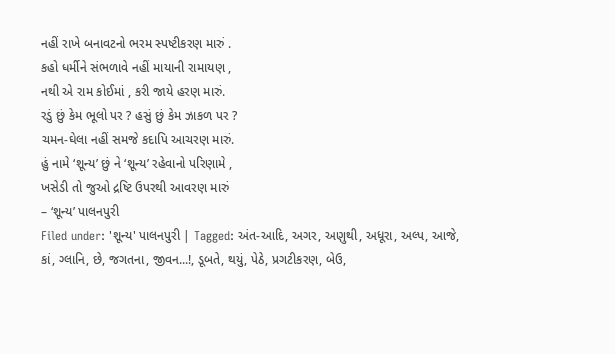નહીં રાખે બનાવટનો ભરમ સ્પષ્ટીકરણ મારું .
કહો ધર્મીને સંભળાવે નહીં માયાની રામાયણ ,
નથી એ રામ કોઈમાં , કરી જાયે હરણ મારું.
રડું છું કેમ ભૂલો પર ? હસું છું કેમ ઝાકળ પર ?
ચમન-ઘેલા નહીં સમજે કદાપિ આચરણ મારું.
હું નામે ‘શૂન્ય’ છું ને ‘શૂન્ય’ રહેવાનો પરિણામે ,
ખસેડી તો જુઓ દ્રષ્ટિ ઉપરથી આવરણ મારું
– ‘શૂન્ય’ પાલનપુરી
Filed under: 'શૂન્ય' પાલનપુરી | Tagged: અંત-આદિ, અગર, અણુથી, અધૂરા, અલ્પ, આજે, કાં, ગ્લાનિ, છે, જગતના, જીવન...!, ડૂબતે, થયું, પેઠે, પ્રગટીકરણ, બેઉ,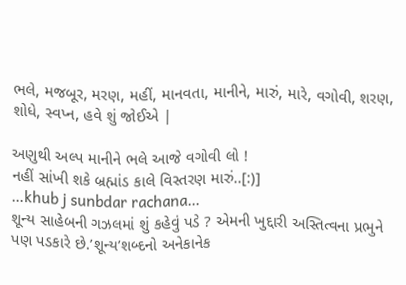ભલે, મજબૂર, મરણ, મહીં, માનવતા, માનીને, મારું, મારે, વગોવી, શરણ, શોધે, સ્વપ્ન, હવે શું જોઈએ |

અણુથી અલ્પ માનીને ભલે આજે વગોવી લો !
નહીં સાંખી શકે બ્રહ્માંડ કાલે વિસ્તરણ મારું..[:)]
…khub j sunbdar rachana…
શૂન્ય સાહેબની ગઝલમાં શું કહેવું પડે ? એમની ખુદ્દારી અસ્તિત્વના પ્રભુને પણ પડકારે છે.’શૂન્ય’શબ્દનો અનેકાનેક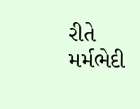રીતે મર્મભેદી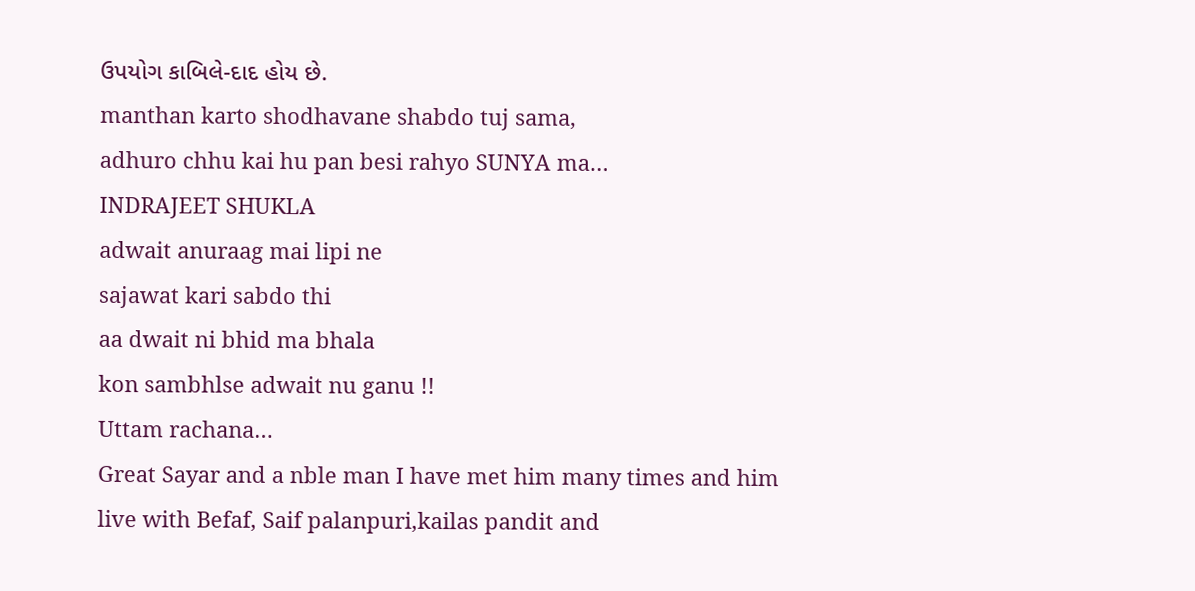ઉપયોગ કાબિલે-દાદ હોય છે.
manthan karto shodhavane shabdo tuj sama,
adhuro chhu kai hu pan besi rahyo SUNYA ma…
INDRAJEET SHUKLA
adwait anuraag mai lipi ne
sajawat kari sabdo thi
aa dwait ni bhid ma bhala
kon sambhlse adwait nu ganu !!
Uttam rachana…
Great Sayar and a nble man I have met him many times and him live with Befaf, Saif palanpuri,kailas pandit and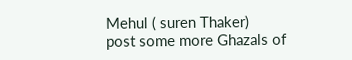Mehul ( suren Thaker)
post some more Ghazals of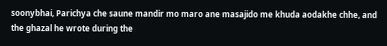soonybhai, Parichya che saune mandir mo maro ane masajido me khuda aodakhe chhe, and the ghazal he wrote during the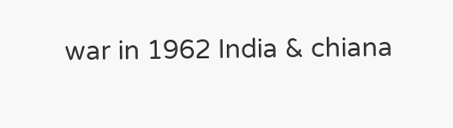war in 1962 India & chiana